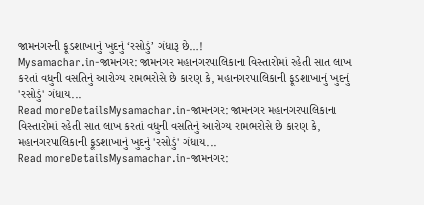જામનગરની ફૂડશાખાનું ખુદનું ‘રસોડું’ ગંધારૂ છે…!
Mysamachar.in-જામનગર: જામનગર મહાનગરપાલિકાના વિસ્તારોમાં રહેતી સાત લાખ કરતાં વધુની વસતિનું આરોગ્ય રામભરોસે છે કારણ કે, મહાનગરપાલિકાની ફૂડશાખાનું ખુદનું 'રસોડું' ગંધાય...
Read moreDetailsMysamachar.in-જામનગર: જામનગર મહાનગરપાલિકાના વિસ્તારોમાં રહેતી સાત લાખ કરતાં વધુની વસતિનું આરોગ્ય રામભરોસે છે કારણ કે, મહાનગરપાલિકાની ફૂડશાખાનું ખુદનું 'રસોડું' ગંધાય...
Read moreDetailsMysamachar.in-જામનગર: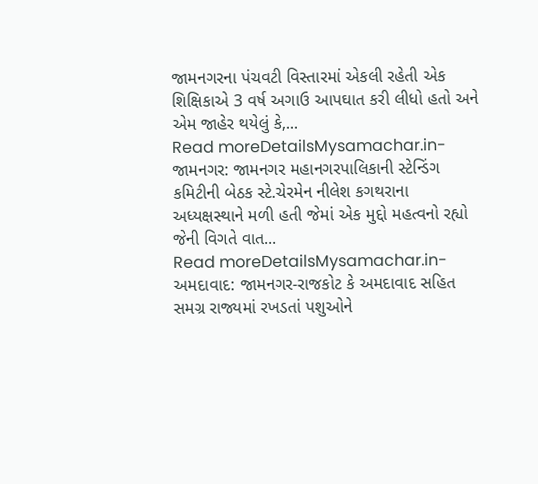જામનગરના પંચવટી વિસ્તારમાં એકલી રહેતી એક શિક્ષિકાએ 3 વર્ષ અગાઉ આપઘાત કરી લીધો હતો અને એમ જાહેર થયેલું કે,...
Read moreDetailsMysamachar.in-જામનગર: જામનગર મહાનગરપાલિકાની સ્ટેન્ડિંગ કમિટીની બેઠક સ્ટે.ચેરમેન નીલેશ કગથરાના અધ્યક્ષસ્થાને મળી હતી જેમાં એક મુદ્દો મહત્વનો રહ્યો જેની વિગતે વાત...
Read moreDetailsMysamachar.in-અમદાવાદ: જામનગર-રાજકોટ કે અમદાવાદ સહિત સમગ્ર રાજ્યમાં રખડતાં પશુઓને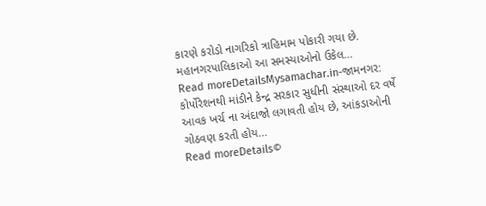કારણે કરોડો નાગરિકો ત્રાહિમામ પોકારી ગયા છે. મહાનગરપાલિકાઓ આ સમસ્યાઓનો ઉકેલ...
Read moreDetailsMysamachar.in-જામનગર: કોર્પોરેશનથી માંડીને કેન્દ્ર સરકાર સુધીની સંસ્થાઓ દર વર્ષે આવક ખર્ચ ના અંદાજો લગાવતી હોય છે, આંકડાઓની ગોઠવણ કરતી હોય...
Read moreDetails©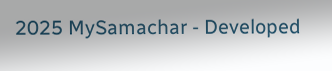2025 MySamachar - Developed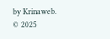by Krinaweb.
© 2025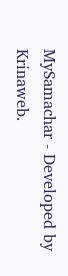MySamachar - Developed by Krinaweb.